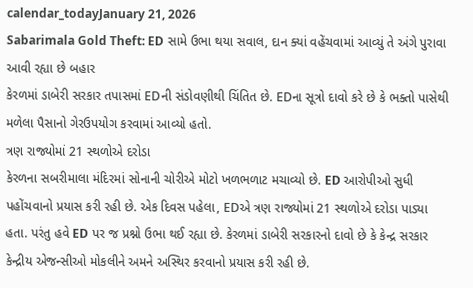calendar_todayJanuary 21, 2026
Sabarimala Gold Theft: ED સામે ઉભા થયા સવાલ, દાન ક્યાં વહેંચવામાં આવ્યું તે અંગે પુરાવા આવી રહ્યા છે બહાર
કેરળમાં ડાબેરી સરકાર તપાસમાં EDની સંડોવણીથી ચિંતિત છે. EDના સૂત્રો દાવો કરે છે કે ભક્તો પાસેથી મળેલા પૈસાનો ગેરઉપયોગ કરવામાં આવ્યો હતો.
ત્રણ રાજ્યોમાં 21 સ્થળોએ દરોડા
કેરળના સબરીમાલા મંદિરમાં સોનાની ચોરીએ મોટો ખળભળાટ મચાવ્યો છે. ED આરોપીઓ સુધી પહોંચવાનો પ્રયાસ કરી રહી છે. એક દિવસ પહેલા, EDએ ત્રણ રાજ્યોમાં 21 સ્થળોએ દરોડા પાડ્યા હતા. પરંતુ હવે ED પર જ પ્રશ્નો ઉભા થઈ રહ્યા છે. કેરળમાં ડાબેરી સરકારનો દાવો છે કે કેન્દ્ર સરકાર કેન્દ્રીય એજન્સીઓ મોકલીને અમને અસ્થિર કરવાનો પ્રયાસ કરી રહી છે.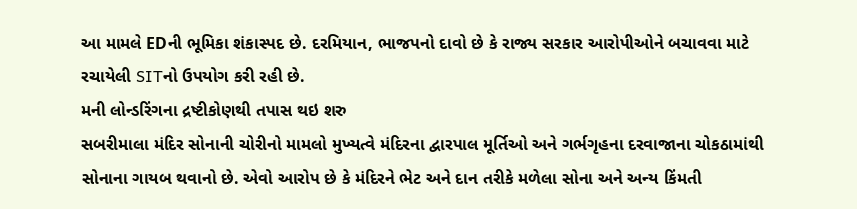આ મામલે EDની ભૂમિકા શંકાસ્પદ છે. દરમિયાન, ભાજપનો દાવો છે કે રાજ્ય સરકાર આરોપીઓને બચાવવા માટે રચાયેલી SITનો ઉપયોગ કરી રહી છે.
મની લોન્ડરિંગના દ્રષ્ટીકોણથી તપાસ થઇ શરુ
સબરીમાલા મંદિર સોનાની ચોરીનો મામલો મુખ્યત્વે મંદિરના દ્વારપાલ મૂર્તિઓ અને ગર્ભગૃહના દરવાજાના ચોકઠામાંથી સોનાના ગાયબ થવાનો છે. એવો આરોપ છે કે મંદિરને ભેટ અને દાન તરીકે મળેલા સોના અને અન્ય કિંમતી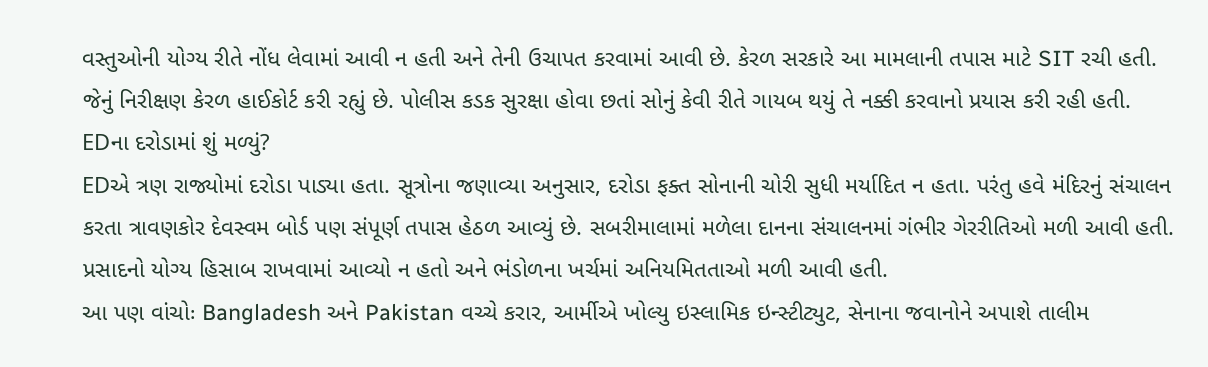વસ્તુઓની યોગ્ય રીતે નોંધ લેવામાં આવી ન હતી અને તેની ઉચાપત કરવામાં આવી છે. કેરળ સરકારે આ મામલાની તપાસ માટે SIT રચી હતી. જેનું નિરીક્ષણ કેરળ હાઈકોર્ટ કરી રહ્યું છે. પોલીસ કડક સુરક્ષા હોવા છતાં સોનું કેવી રીતે ગાયબ થયું તે નક્કી કરવાનો પ્રયાસ કરી રહી હતી.
EDના દરોડામાં શું મળ્યું?
EDએ ત્રણ રાજ્યોમાં દરોડા પાડ્યા હતા. સૂત્રોના જણાવ્યા અનુસાર, દરોડા ફક્ત સોનાની ચોરી સુધી મર્યાદિત ન હતા. પરંતુ હવે મંદિરનું સંચાલન કરતા ત્રાવણકોર દેવસ્વમ બોર્ડ પણ સંપૂર્ણ તપાસ હેઠળ આવ્યું છે. સબરીમાલામાં મળેલા દાનના સંચાલનમાં ગંભીર ગેરરીતિઓ મળી આવી હતી. પ્રસાદનો યોગ્ય હિસાબ રાખવામાં આવ્યો ન હતો અને ભંડોળના ખર્ચમાં અનિયમિતતાઓ મળી આવી હતી.
આ પણ વાંચોઃ Bangladesh અને Pakistan વચ્ચે કરાર, આર્મીએ ખોલ્યુ ઇસ્લામિક ઇન્સ્ટીટ્યુટ, સેનાના જવાનોને અપાશે તાલીમ